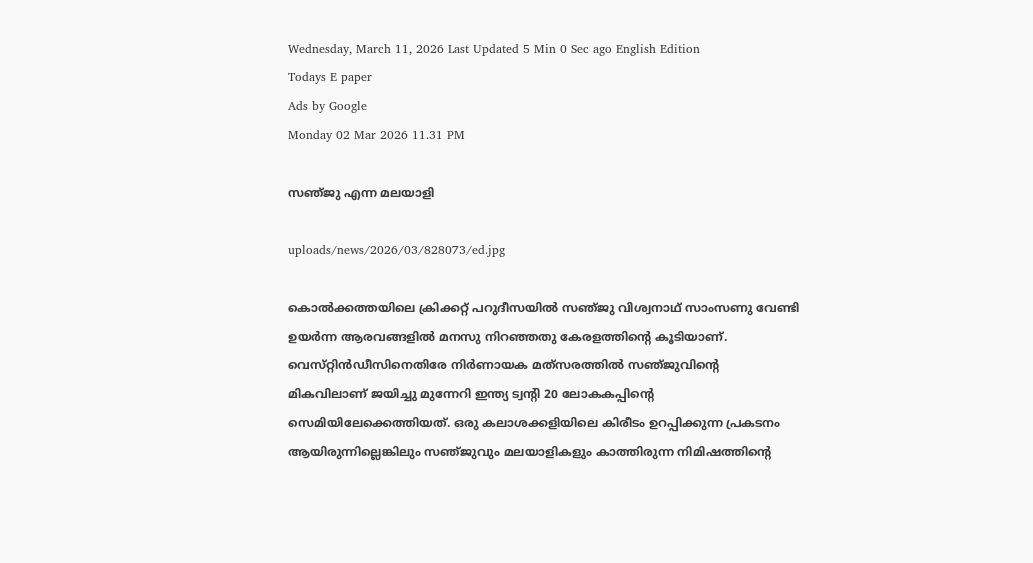Wednesday, March 11, 2026 Last Updated 5 Min 0 Sec ago English Edition
Todays E paper
Ads by Google
Monday 02 Mar 2026 11.31 PM

സഞ്‌ജു എന്ന മലയാളി

uploads/news/2026/03/828073/ed.jpg

കൊല്‍ക്കത്തയിലെ ക്രിക്കറ്റ്‌ പറുദീസയില്‍ സഞ്‌ജു വിശ്വനാഥ്‌ സാംസണു വേണ്ടി ഉയര്‍ന്ന ആരവങ്ങളില്‍ മനസു നിറഞ്ഞതു കേരളത്തിന്റെ കൂടിയാണ്‌. വെസ്‌റ്റിന്‍ഡീസിനെതിരേ നിര്‍ണായക മത്‌സരത്തില്‍ സഞ്‌ജുവിന്റെ മികവിലാണ്‌ ജയിച്ചു മുന്നേറി ഇന്ത്യ ട്വന്റി 20 ലോകകപ്പിന്റെ സെമിയിലേക്കെത്തിയത്‌. ഒരു കലാശക്കളിയിലെ കിരീടം ഉറപ്പിക്കുന്ന പ്രകടനം ആയിരുന്നില്ലെങ്കിലും സഞ്‌ജുവും മലയാളികളും കാത്തിരുന്ന നിമിഷത്തിന്റെ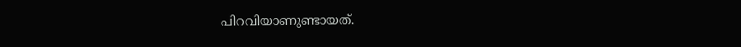പിറവിയാണുണ്ടായത്‌.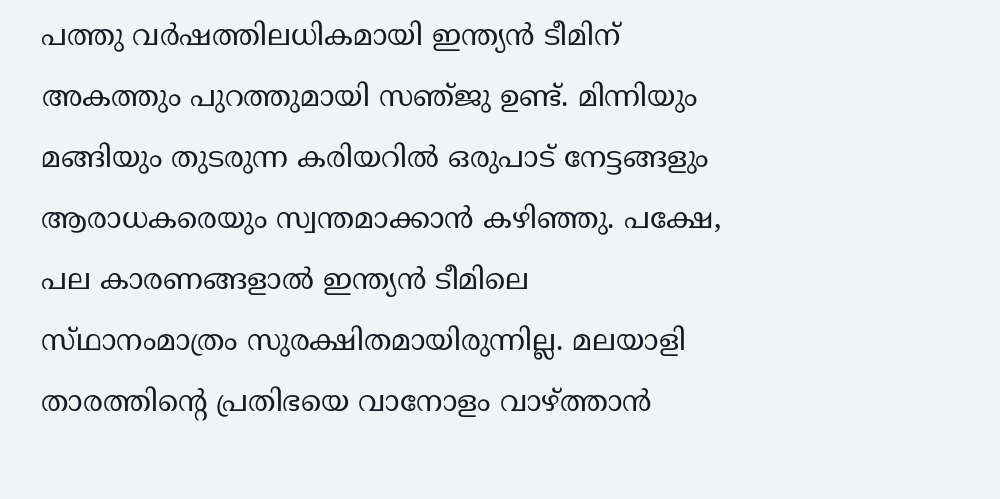പത്തു വര്‍ഷത്തിലധികമായി ഇന്ത്യന്‍ ടീമിന്‌ അകത്തും പുറത്തുമായി സഞ്‌ജു ഉണ്ട്‌. മിന്നിയും മങ്ങിയും തുടരുന്ന കരിയറില്‍ ഒരുപാട്‌ നേട്ടങ്ങളും ആരാധകരെയും സ്വന്തമാക്കാന്‍ കഴിഞ്ഞു. പക്ഷേ, പല കാരണങ്ങളാല്‍ ഇന്ത്യന്‍ ടീമിലെ സ്‌ഥാനംമാത്രം സുരക്ഷിതമായിരുന്നില്ല. മലയാളി താരത്തിന്റെ പ്രതിഭയെ വാനോളം വാഴ്‌ത്താന്‍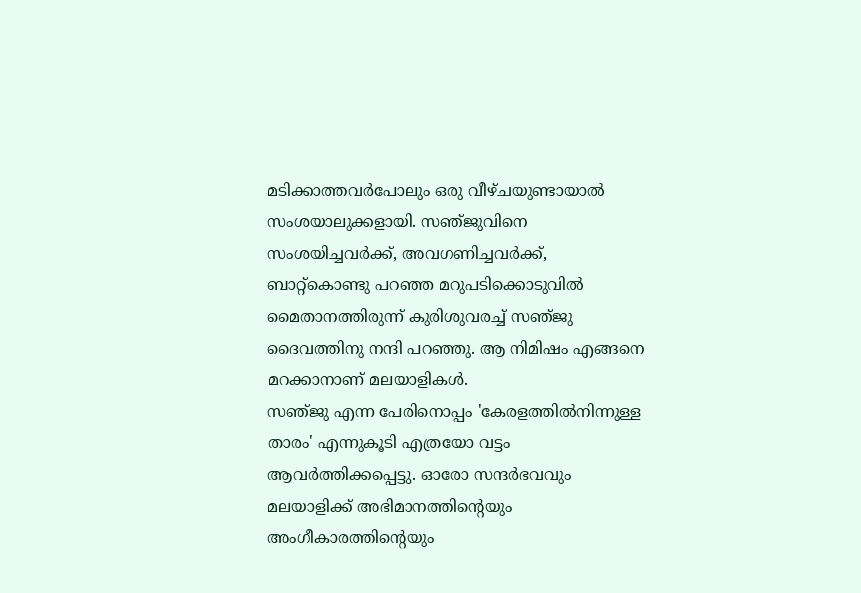മടിക്കാത്തവര്‍പോലും ഒരു വീഴ്‌ചയുണ്ടായാല്‍ സംശയാലുക്കളായി. സഞ്‌ജുവിനെ സംശയിച്ചവര്‍ക്ക്‌, അവഗണിച്ചവര്‍ക്ക്‌, ബാറ്റ്‌കൊണ്ടു പറഞ്ഞ മറുപടിക്കൊടുവില്‍ മൈതാനത്തിരുന്ന്‌ കുരിശുവരച്ച്‌ സഞ്‌ജു ദൈവത്തിനു നന്ദി പറഞ്ഞു. ആ നിമിഷം എങ്ങനെ മറക്കാനാണ്‌ മലയാളികള്‍.
സഞ്‌ജു എന്ന പേരിനൊപ്പം 'കേരളത്തില്‍നിന്നുള്ള താരം' എന്നുകൂടി എത്രയോ വട്ടം ആവര്‍ത്തിക്കപ്പെട്ടു. ഓരോ സന്ദര്‍ഭവവും മലയാളിക്ക്‌ അഭിമാനത്തിന്റെയും അംഗീകാരത്തിന്റെയും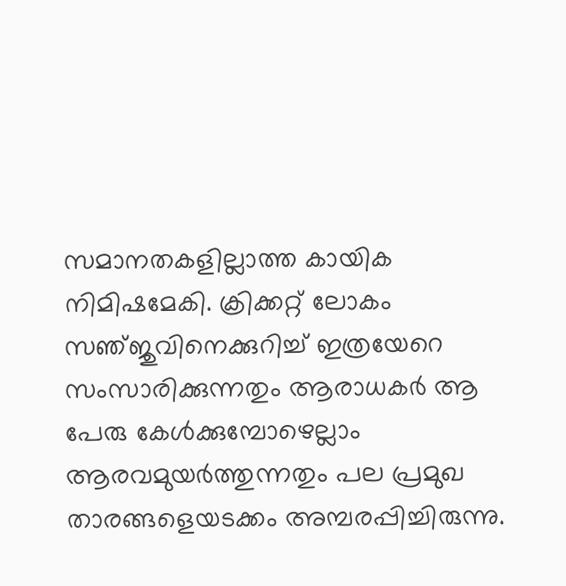സമാനതകളില്ലാത്ത കായിക നിമിഷമേകി. ക്രിക്കറ്റ്‌ ലോകം സഞ്‌ജുവിനെക്കുറിച്ച്‌ ഇത്രയേറെ സംസാരിക്കുന്നതും ആരാധകര്‍ ആ പേരു കേള്‍ക്കുമ്പോഴെല്ലാം ആരവമുയര്‍ത്തുന്നതും പല പ്രമുഖ താരങ്ങളെയടക്കം അമ്പരപ്പിച്ചിരുന്നു.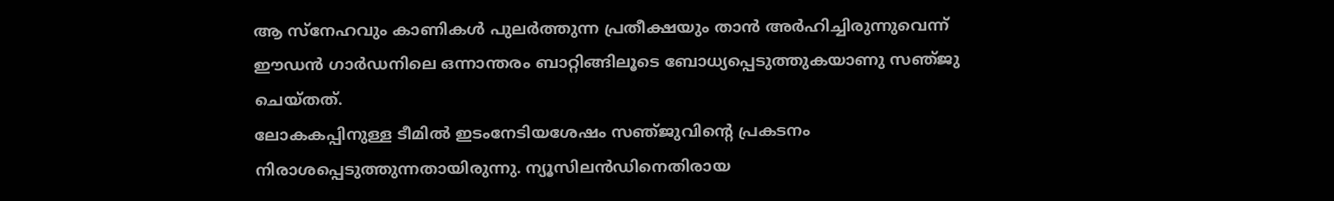ആ സ്‌നേഹവും കാണികള്‍ പുലര്‍ത്തുന്ന പ്രതീക്ഷയും താന്‍ അര്‍ഹിച്ചിരുന്നുവെന്ന്‌ ഈഡന്‍ ഗാര്‍ഡനിലെ ഒന്നാന്തരം ബാറ്റിങ്ങിലൂടെ ബോധ്യപ്പെടുത്തുകയാണു സഞ്‌ജു ചെയ്‌തത്‌.
ലോകകപ്പിനുള്ള ടീമില്‍ ഇടംനേടിയശേഷം സഞ്‌ജുവിന്റെ പ്രകടനം നിരാശപ്പെടുത്തുന്നതായിരുന്നു. ന്യൂസിലന്‍ഡിനെതിരായ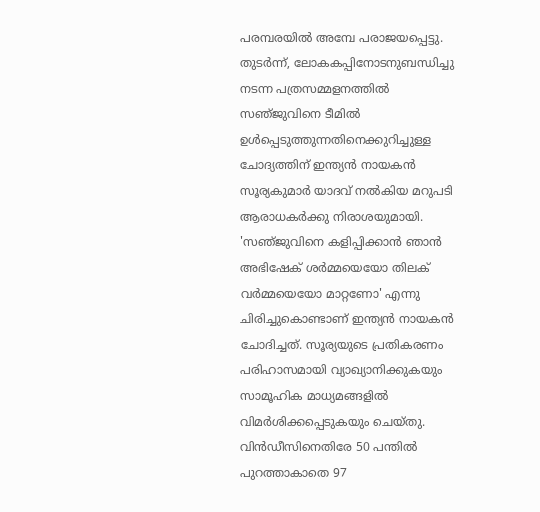പരമ്പരയില്‍ അമ്പേ പരാജയപ്പെട്ടു. തുടര്‍ന്ന്‌, ലോകകപ്പിനോടനുബന്ധിച്ചു നടന്ന പത്രസമ്മളനത്തില്‍ സഞ്‌ജുവിനെ ടീമില്‍ ഉള്‍പ്പെടുത്തുന്നതിനെക്കുറിച്ചുള്ള ചോദ്യത്തിന്‌ ഇന്ത്യന്‍ നായകന്‍ സൂര്യകുമാര്‍ യാദവ്‌ നല്‍കിയ മറുപടി ആരാധകര്‍ക്കു നിരാശയുമായി. 'സഞ്‌ജുവിനെ കളിപ്പിക്കാന്‍ ഞാന്‍ അഭിഷേക്‌ ശര്‍മ്മയെയോ തിലക്‌ വര്‍മ്മയെയോ മാറ്റണോ' എന്നു ചിരിച്ചുകൊണ്ടാണ്‌ ഇന്ത്യന്‍ നായകന്‍ ചോദിച്ചത്‌. സൂര്യയുടെ പ്രതികരണം പരിഹാസമായി വ്യാഖ്യാനിക്കുകയും സാമൂഹിക മാധ്യമങ്ങളില്‍ വിമര്‍ശിക്കപ്പെടുകയും ചെയ്‌തു. വിന്‍ഡീസിനെതിരേ 50 പന്തില്‍ പുറത്താകാതെ 97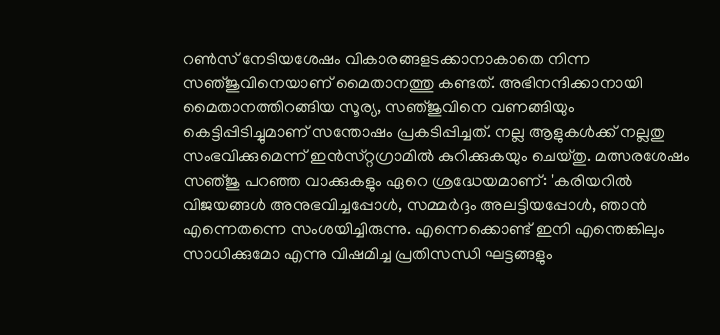റണ്‍സ്‌ നേടിയശേഷം വികാരങ്ങളടക്കാനാകാതെ നിന്ന സഞ്‌ജുവിനെയാണ്‌ മൈതാനത്തു കണ്ടത്‌. അഭിനന്ദിക്കാനായി മൈതാനത്തിറങ്ങിയ സൂര്യ, സഞ്‌ജുവിനെ വണങ്ങിയും കെട്ടിപ്പിടിച്ചുമാണ്‌ സന്തോഷം പ്രകടിപ്പിച്ചത്‌. നല്ല ആളുകള്‍ക്ക്‌ നല്ലതു സംഭവിക്കുമെന്ന്‌ ഇന്‍സ്‌റ്റഗ്രാമില്‍ കുറിക്കുകയും ചെയ്‌തു. മത്സരശേഷം സഞ്‌ജു പറഞ്ഞ വാക്കുകളും ഏറെ ശ്രദ്ധേയമാണ്‌: 'കരിയറില്‍ വിജയങ്ങള്‍ അനുഭവിച്ചപ്പോള്‍, സമ്മര്‍ദ്ദം അലട്ടിയപ്പോള്‍, ഞാന്‍ എന്നെതന്നെ സംശയിച്ചിരുന്നു. എന്നെക്കൊണ്ട്‌ ഇനി എന്തെങ്കിലും സാധിക്കുമോ എന്നു വിഷമിച്ച പ്രതിസന്ധി ഘട്ടങ്ങളും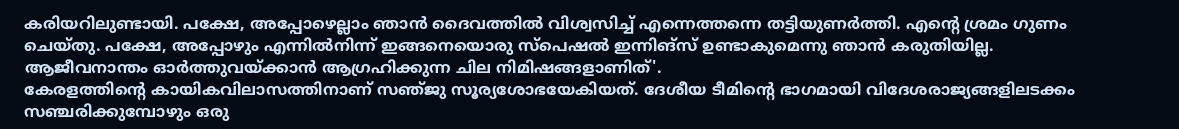കരിയറിലുണ്ടായി. പക്ഷേ, അപ്പോഴെല്ലാം ഞാന്‍ ദൈവത്തില്‍ വിശ്വസിച്ച്‌ എന്നെത്തന്നെ തട്ടിയുണര്‍ത്തി. എന്റെ ശ്രമം ഗുണം ചെയ്‌തു. പക്ഷേ, അപ്പോഴും എന്നില്‍നിന്ന്‌ ഇങ്ങനെയൊരു സ്‌പെഷല്‍ ഇന്നിങ്‌സ്‌ ഉണ്ടാകുമെന്നു ഞാന്‍ കരുതിയില്ല. ആജീവനാന്തം ഓര്‍ത്തുവയ്‌ക്കാന്‍ ആഗ്രഹിക്കുന്ന ചില നിമിഷങ്ങളാണിത്‌'.
കേരളത്തിന്റെ കായികവിലാസത്തിനാണ്‌ സഞ്‌ജു സൂര്യശോഭയേകിയത്‌. ദേശീയ ടീമിന്റെ ഭാഗമായി വിദേശരാജ്യങ്ങളിലടക്കം സഞ്ചരിക്കുമ്പോഴും ഒരു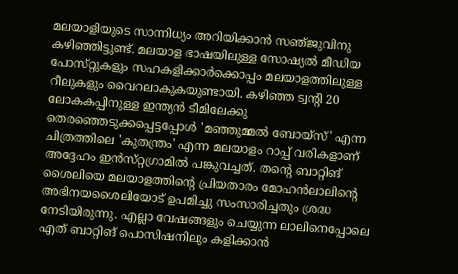മലയാളിയുടെ സാന്നിധ്യം അറിയിക്കാന്‍ സഞ്‌ജുവിനു കഴിഞ്ഞിട്ടുണ്ട്‌. മലയാള ഭാഷയിലുള്ള സോഷ്യല്‍ മീഡിയ പോസ്‌റ്റുകളും സഹകളിക്കാര്‍ക്കൊപ്പം മലയാളത്തിലുള്ള റീലുകളും വൈറലാകുകയുണ്ടായി. കഴിഞ്ഞ ട്വന്റി 20 ലോകകപ്പിനുള്ള ഇന്ത്യന്‍ ടീമിലേക്കു തെരഞ്ഞെടുക്കപ്പെട്ടപ്പോള്‍ 'മഞ്ഞുമ്മല്‍ ബോയ്‌സ്‌' എന്ന ചിത്രത്തിലെ 'കുതന്ത്രം' എന്ന മലയാളം റാപ്പ്‌ വരികളാണ്‌ അദ്ദേഹം ഇന്‍സ്‌റ്റഗ്രാമില്‍ പങ്കുവച്ചത്‌. തന്റെ ബാറ്റിങ്‌ ശൈലിയെ മലയാളത്തിന്റെ പ്രിയതാരം മോഹന്‍ലാലിന്റെ അഭിനയശൈലിയോട്‌ ഉപമിച്ചു സംസാരിച്ചതും ശ്രദ്ധ നേടിയിരുന്നു. എല്ലാ വേഷങ്ങളും ചെയ്യുന്ന ലാലിനെപ്പോലെ എത്‌ ബാറ്റിങ്‌ പൊസിഷനിലും കളിക്കാന്‍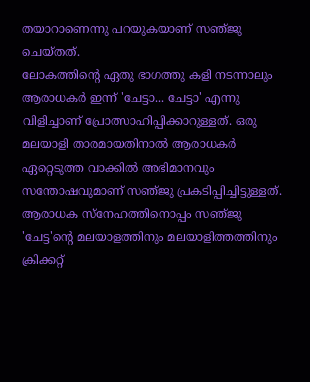തയാറാണെന്നു പറയുകയാണ്‌ സഞ്‌ജു ചെയ്‌തത്‌.
ലോകത്തിന്റെ ഏതു ഭാഗത്തു കളി നടന്നാലും ആരാധകര്‍ ഇന്ന്‌ 'ചേട്ടാ... ചേട്ടാ' എന്നു വിളിച്ചാണ്‌ പ്രോത്സാഹിപ്പിക്കാറുള്ളത്‌. ഒരു മലയാളി താരമായതിനാല്‍ ആരാധകര്‍ ഏറ്റെടുത്ത വാക്കില്‍ അഭിമാനവും സന്തോഷവുമാണ്‌ സഞ്‌ജു പ്രകടിപ്പിച്ചിട്ടുള്ളത്‌. ആരാധക സ്‌നേഹത്തിനൊപ്പം സഞ്‌ജു 'ചേട്ട'ന്റെ മലയാളത്തിനും മലയാളിത്തത്തിനും ക്രിക്കറ്റ്‌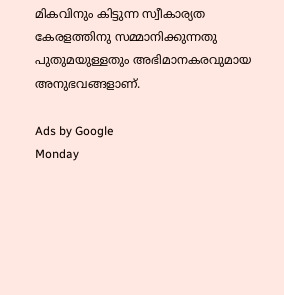മികവിനും കിട്ടുന്ന സ്വീകാര്യത കേരളത്തിനു സമ്മാനിക്കുന്നതു പുതുമയുള്ളതും അഭിമാനകരവുമായ അനുഭവങ്ങളാണ്‌.

Ads by Google
Monday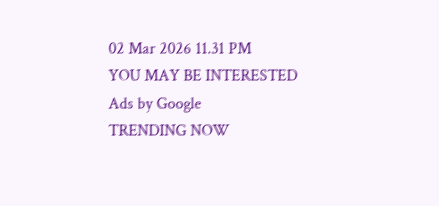02 Mar 2026 11.31 PM
YOU MAY BE INTERESTED
Ads by Google
TRENDING NOW